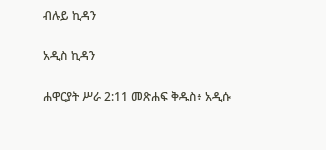ብሉይ ኪዳን

አዲስ ኪዳን

ሐዋርያት ሥራ 2:11 መጽሐፍ ቅዱስ፥ አዲሱ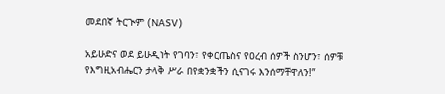መደበኛ ትርጒም (NASV)

አይሁድና ወደ ይሁዲነት የገባን፣ የቀርጤስና የዐረብ ሰዎች ስንሆን፣ ሰዎቹ የእግዚአብሔርን ታላቅ ሥራ በየቋንቋችን ሲናገሩ እንሰማቸዋለን!”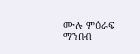ሙሉ ምዕራፍ ማንበብ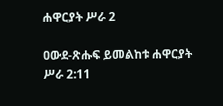ሐዋርያት ሥራ 2

ዐውደ-ጽሑፍ ይመልከቱ ሐዋርያት ሥራ 2:11